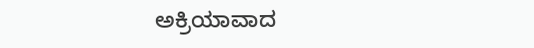ಅಕ್ರಿಯಾವಾದ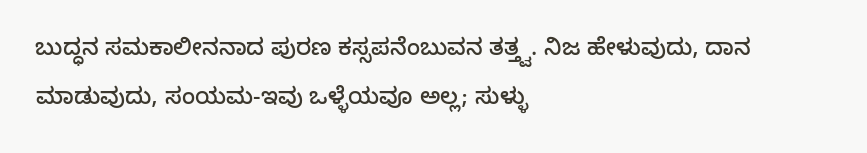ಬುದ್ಧನ ಸಮಕಾಲೀನನಾದ ಪುರಣ ಕಸ್ಸಪನೆಂಬುವನ ತತ್ತ್ವ. ನಿಜ ಹೇಳುವುದು, ದಾನ ಮಾಡುವುದು, ಸಂಯಮ-ಇವು ಒಳ್ಳೆಯವೂ ಅಲ್ಲ; ಸುಳ್ಳು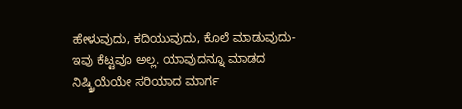ಹೇಳುವುದು, ಕದಿಯುವುದು, ಕೊಲೆ ಮಾಡುವುದು-ಇವು ಕೆಟ್ಟವೂ ಅಲ್ಲ. ಯಾವುದನ್ನೂ ಮಾಡದ ನಿಷ್ಕ್ರಿಯೆಯೇ ಸರಿಯಾದ ಮಾರ್ಗ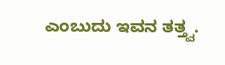ಎಂಬುದು ಇವನ ತತ್ತ್ವ.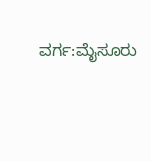ವರ್ಗ:ಮೈಸೂರು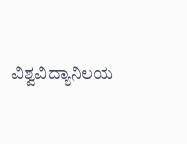ವಿಶ್ವವಿದ್ಯಾನಿಲಯ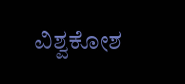ವಿಶ್ವಕೋಶ